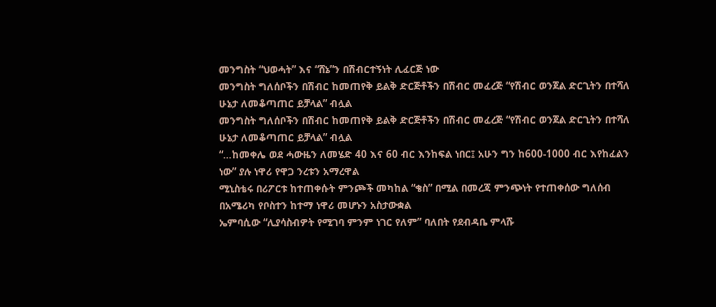መንግስት “ህወሓት” እና “ሸኔ”ን በሽብርተኝነት ሊፈርጅ ነው
መንግስት ግለሰቦችን በሽብር ከመጠየቅ ይልቅ ድርጅቶችን በሽብር መፈረጅ “የሽብር ወንጀል ድርጊትን በተሻለ ሁኔታ ለመቆጣጠር ይቻላል” ብሏል
መንግስት ግለሰቦችን በሽብር ከመጠየቅ ይልቅ ድርጅቶችን በሽብር መፈረጅ “የሽብር ወንጀል ድርጊትን በተሻለ ሁኔታ ለመቆጣጠር ይቻላል” ብሏል
“…ከመቀሌ ወደ ሓውዜን ለመሄድ 40 እና 60 ብር እንከፍል ነበር፤ አሁን ግን ከ600-1000 ብር እየከፈልን ነው” ያሉ ነዋሪ የዋጋ ንረቱን አማረዋል
ሚኒስቴሩ በሪፖርቱ ከተጠቀሱት ምንጮች መካከል “ቄስ” በሚል በመረጃ ምንጭነት የተጠቀሰው ግለሰብ በአሜሪካ የቦስተን ከተማ ነዋሪ መሆኑን አስታውቋል
ኤምባሲው “ሊያሳስብዎት የሚገባ ምንም ነገር የለም” ባለበት የደብዳቤ ምላሹ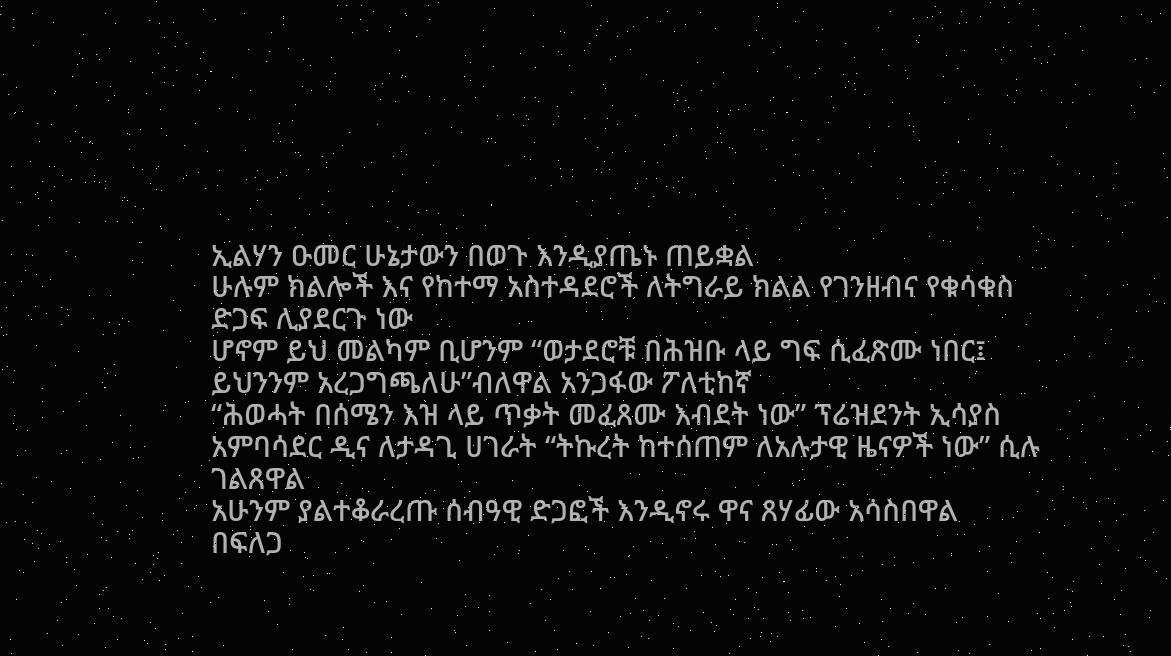ኢልሃን ዑመር ሁኔታውን በወጉ እንዲያጤኑ ጠይቋል
ሁሉም ክልሎች እና የከተማ አስተዳደሮች ለትግራይ ክልል የገንዘብና የቁሳቁስ ድጋፍ ሊያደርጉ ነው
ሆኖም ይህ መልካም ቢሆንም “ወታደሮቹ በሕዝቡ ላይ ግፍ ሲፈጽሙ ነበር፤ ይህንንም አረጋግጫለሁ”ብለዋል አንጋፋው ፖለቲከኛ
“ሕወሓት በሰሜን እዝ ላይ ጥቃት መፈጸሙ እብደት ነው” ፕሬዝደንት ኢሳያስ
አምባሳደር ዲና ለታዳጊ ሀገራት “ትኩረት ከተሰጠም ለአሉታዊ ዜናዎች ነው” ሲሉ ገልጸዋል
አሁንም ያልተቆራረጡ ሰብዓዊ ድጋፎች እንዲኖሩ ዋና ጸሃፊው አሳስበዋል
በፍለጋ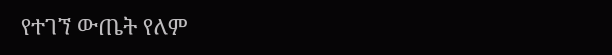የተገኘ ውጤት የለም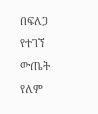በፍለጋ የተገኘ ውጤት የለም